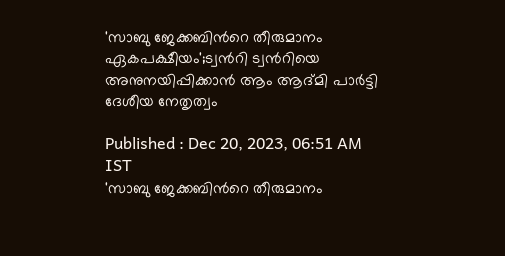'സാബു ജേക്കബിന്‍റെ തീരുമാനം ഏകപക്ഷീയം';ട്വന്‍റി ട്വന്‍റിയെ അനുനയിപ്പിക്കാന്‍ ആം ആദ്മി പാര്‍ട്ടി ദേശീയ നേതൃത്വം

Published : Dec 20, 2023, 06:51 AM IST
'സാബു ജേക്കബിന്‍റെ തീരുമാനം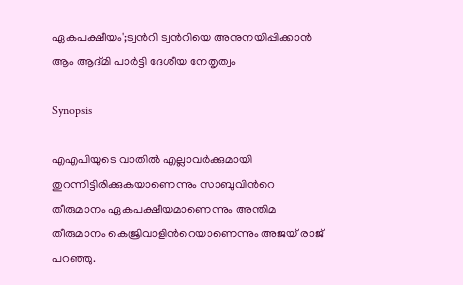ഏകപക്ഷീയം';ട്വന്‍റി ട്വന്‍റിയെ അനുനയിപ്പിക്കാന്‍ ആം ആദ്മി പാര്‍ട്ടി ദേശീയ നേതൃത്വം

Synopsis

എഎപിയുടെ വാതില്‍ എല്ലാവര്‍ക്കുമായി തുറന്നിട്ടിരിക്കുകയാണെന്നും സാബുവിന്‍റെ തീരുമാനം ഏകപക്ഷീയമാണെന്നും അന്തിമ തീരുമാനം കെജ്രിവാളിന്‍റെയാണെന്നും അജയ് രാജ് പറഞ്ഞു.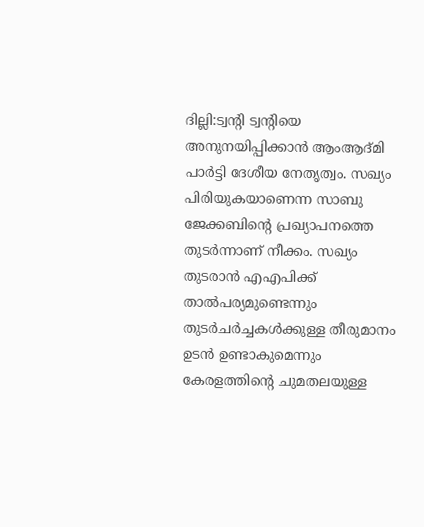ദില്ലി:ട്വന്റി ട്വന്റിയെ അനുനയിപ്പിക്കാൻ ആംആദ്മി പാർട്ടി ദേശീയ നേതൃത്വം. സഖ്യം പിരിയുകയാണെന്ന സാബു ജേക്കബിന്റെ പ്രഖ്യാപനത്തെ തുടർന്നാണ് നീക്കം. സഖ്യം തുടരാൻ എഎപിക്ക് താൽപര്യമുണ്ടെന്നും തുടർചർച്ചകൾക്കുള്ള തീരുമാനം ഉടൻ ഉണ്ടാകുമെന്നും കേരളത്തിന്റെ ചുമതലയുള്ള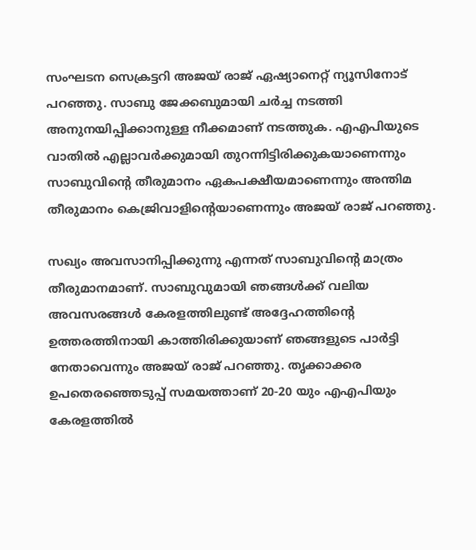സംഘടന സെക്രട്ടറി അജയ് രാജ് ഏഷ്യാനെറ്റ് ന്യൂസിനോട് പറഞ്ഞു. സാബു ജേക്കബുമായി ചര്‍ച്ച നടത്തി അനുനയിപ്പിക്കാനുള്ള നീക്കമാണ് നടത്തുക. എഎപിയുടെ വാതില്‍ എല്ലാവര്‍ക്കുമായി തുറന്നിട്ടിരിക്കുകയാണെന്നും സാബുവിന്‍റെ തീരുമാനം ഏകപക്ഷീയമാണെന്നും അന്തിമ തീരുമാനം കെജ്രിവാളിന്‍റെയാണെന്നും അജയ് രാജ് പറഞ്ഞു.

സഖ്യം അവസാനിപ്പിക്കുന്നു എന്നത് സാബുവിന്റെ മാത്രം തീരുമാനമാണ്. സാബുവുമായി ഞങ്ങൾക്ക് വലിയ അവസരങ്ങൾ കേരളത്തിലുണ്ട് അദ്ദേഹത്തിന്റെ ഉത്തരത്തിനായി കാത്തിരിക്കുയാണ് ഞങ്ങളുടെ പാർട്ടി നേതാവെന്നും അജയ് രാജ് പറഞ്ഞു. തൃക്കാക്കര ഉപതെരഞ്ഞെടുപ്പ് സമയത്താണ് 20-20 യും എഎപിയും കേരളത്തിൽ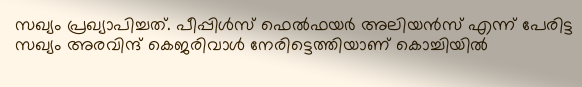സഖ്യം പ്രഖ്യാപിച്ചത്. പീപ്പിൾസ് ഫെൽഫയർ അലിയൻസ് എന്ന് പേരിട്ട സഖ്യം അരവിന്ദ് കെജരിവാൾ നേരിട്ടെത്തിയാണ് കൊച്ചിയിൽ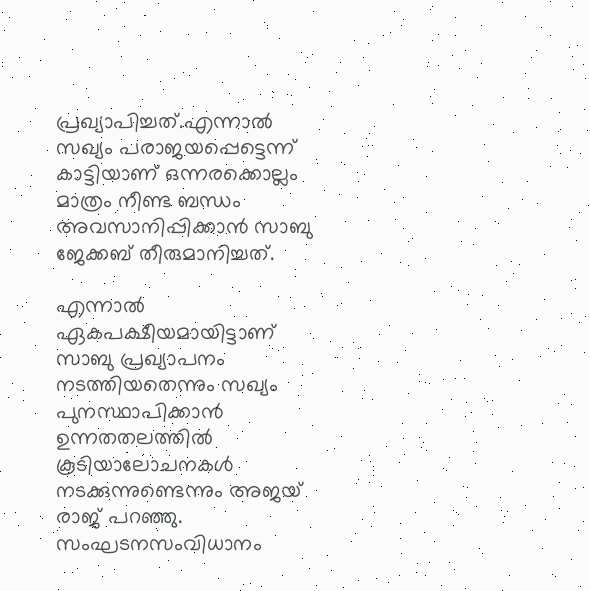പ്രഖ്യാപിച്ചത്.എന്നാൽ സഖ്യം പരാജയപ്പെട്ടെന്ന് കാട്ടിയാണ് ഒന്നരക്കൊല്ലം മാത്രം നീണ്ട ബന്ധം അവസാനിപ്പിക്കാൻ സാബു ജേക്കബ് തീരുമാനിച്ചത്.

എന്നാൽ ഏകപക്ഷീയമായിട്ടാണ് സാബു പ്രഖ്യാപനം നടത്തിയതെന്നും സഖ്യം പുനസ്ഥാപിക്കാൻ ഉന്നതതലത്തിൽ കൂടിയാലോചനകൾ നടക്കുന്നുണ്ടെന്നും അജയ് രാജ് പറഞ്ഞു. സംഘടനസംവിധാനം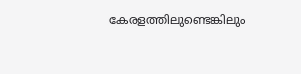കേരളത്തിലുണ്ടെങ്കിലും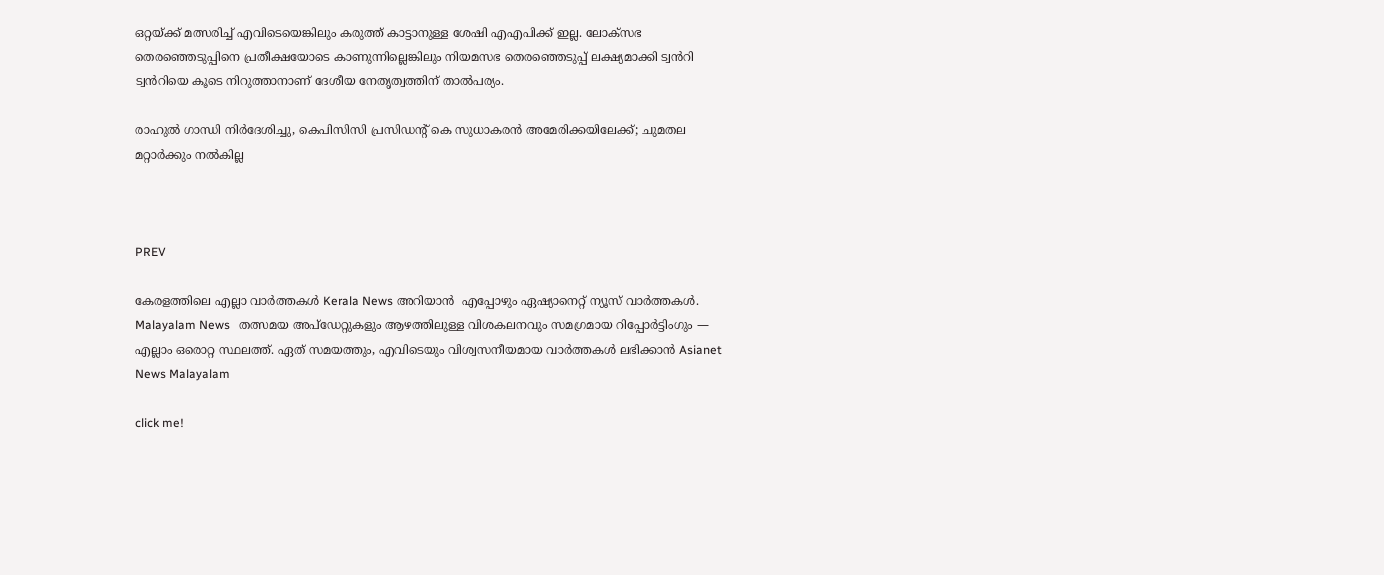ഒറ്റയ്ക്ക് മത്സരിച്ച് എവിടെയെങ്കിലും കരുത്ത് കാട്ടാനുള്ള ശേഷി എഎപിക്ക് ഇല്ല. ലോക്സഭ തെരഞ്ഞെടുപ്പിനെ പ്രതീക്ഷയോടെ കാണുന്നില്ലെങ്കിലും നിയമസഭ തെരഞ്ഞെടുപ്പ് ലക്ഷ്യമാക്കി ട്വൻറി ട്വൻറിയെ കൂടെ നിറുത്താനാണ് ദേശീയ നേതൃത്വത്തിന് താൽപര്യം.

രാഹുൽ ഗാന്ധി നിർദേശിച്ചു, കെപിസിസി പ്രസിഡന്‍റ് കെ സുധാകരന്‍ അമേരിക്കയിലേക്ക്; ചുമതല മറ്റാർക്കും നൽകില്ല



PREV

കേരളത്തിലെ എല്ലാ വാർത്തകൾ Kerala News അറിയാൻ  എപ്പോഴും ഏഷ്യാനെറ്റ് ന്യൂസ് വാർത്തകൾ.  Malayalam News   തത്സമയ അപ്‌ഡേറ്റുകളും ആഴത്തിലുള്ള വിശകലനവും സമഗ്രമായ റിപ്പോർട്ടിംഗും — എല്ലാം ഒരൊറ്റ സ്ഥലത്ത്. ഏത് സമയത്തും, എവിടെയും വിശ്വസനീയമായ വാർത്തകൾ ലഭിക്കാൻ Asianet News Malayalam

click me!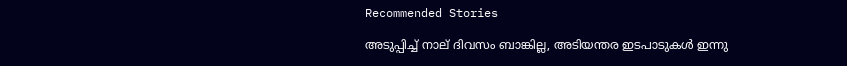Recommended Stories

അടുപ്പിച്ച് നാല് ദിവസം ബാങ്കില്ല, അടിയന്തര ഇടപാടുകൾ ഇന്നു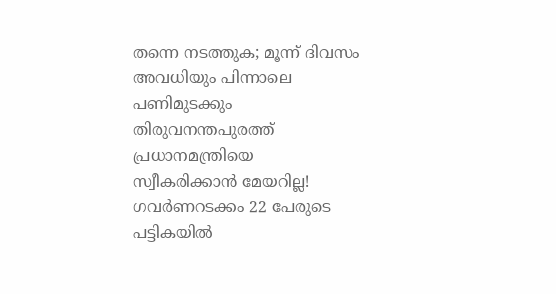തന്നെ നടത്തുക; മൂന്ന് ദിവസം അവധിയും പിന്നാലെ പണിമുടക്കും
തിരുവനന്തപുരത്ത് പ്രധാനമന്ത്രിയെ സ്വീകരിക്കാൻ മേയറില്ല! ഗവർണറടക്കം 22 പേരുടെ പട്ടികയിൽ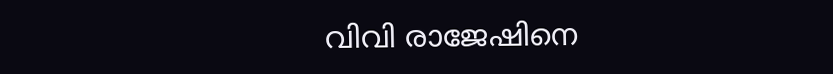വിവി രാജേഷിനെ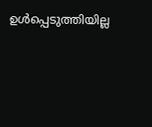ഉൾപ്പെടുത്തിയില്ല